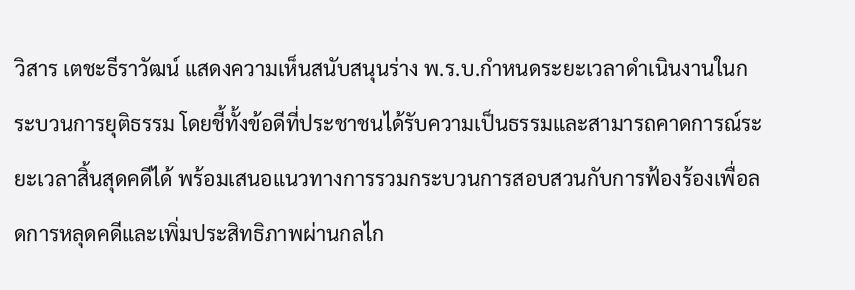วิสาร เตชะธีราวัฒน์ แสดงความเห็นสนับสนุนร่าง พ.ร.บ.กำหนดระยะเวลาดำเนินงานในกระบวนการยุติธรรม โดยชี้ทั้งข้อดีที่ประชาชนได้รับความเป็นธรรมและสามารถคาดการณ์ระยะเวลาสิ้นสุดคดีได้ พร้อมเสนอแนวทางการรวมกระบวนการสอบสวนกับการฟ้องร้องเพื่อลดการหลุดคดีและเพิ่มประสิทธิภาพผ่านกลไก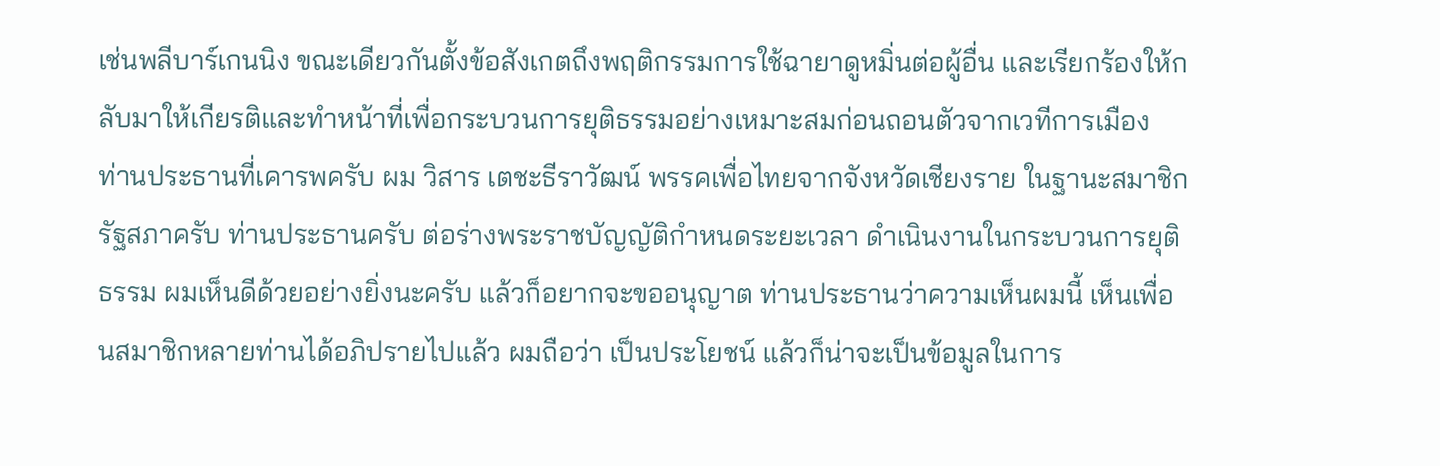เช่นพลีบาร์เกนนิง ขณะเดียวกันตั้งข้อสังเกตถึงพฤติกรรมการใช้ฉายาดูหมิ่นต่อผู้อื่น และเรียกร้องให้กลับมาให้เกียรติและทำหน้าที่เพื่อกระบวนการยุติธรรมอย่างเหมาะสมก่อนถอนตัวจากเวทีการเมือง
ท่านประธานที่เคารพครับ ผม วิสาร เตชะธีราวัฒน์ พรรคเพื่อไทยจากจังหวัดเชียงราย ในฐานะสมาชิกรัฐสภาครับ ท่านประธานครับ ต่อร่างพระราชบัญญัติกำหนดระยะเวลา ดำเนินงานในกระบวนการยุติธรรม ผมเห็นดีด้วยอย่างยิ่งนะครับ แล้วก็อยากจะขออนุญาต ท่านประธานว่าความเห็นผมนี้ เห็นเพื่อนสมาชิกหลายท่านได้อภิปรายไปแล้ว ผมถือว่า เป็นประโยชน์ แล้วก็น่าจะเป็นข้อมูลในการ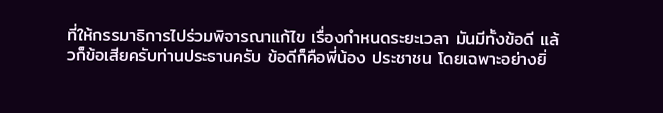ที่ให้กรรมาธิการไปร่วมพิจารณาแก้ไข เรื่องกำหนดระยะเวลา มันมีทั้งข้อดี แล้วก็ข้อเสียครับท่านประธานครับ ข้อดีก็คือพี่น้อง ประชาชน โดยเฉพาะอย่างยิ่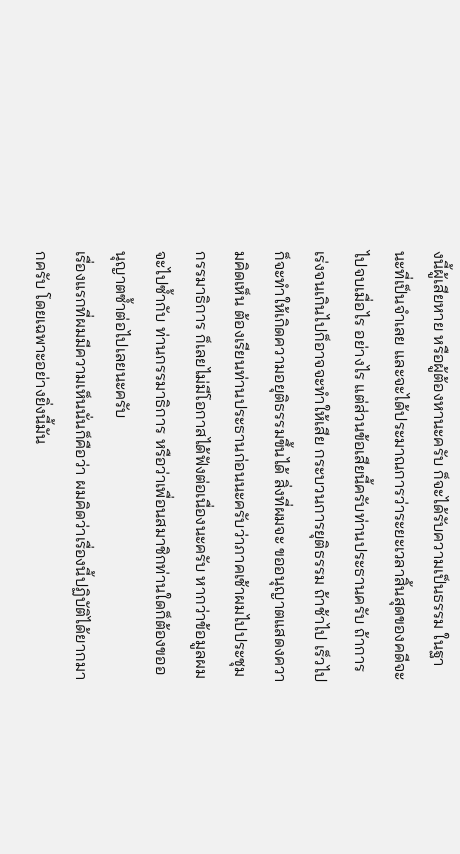งนี้ผู้เสียหาย หรือผู้ต้องหานะครับ ก็จะได้รับความเป็นธรรม ในฐานะที่เป็นจำเลย และจะได้ประมาณการว่าระยะเวลาสิ้นสุดของคดีจะไปจบเมื่อไร อย่างไร แต่ส่วนข้อเสียนี้ครับท่านประธานครับ ถ้าการเร่งจนเกินไปก็อาจจะทำให้เสีย กระบวนการยุติธรรม ถ้าช้าไป เร็วไปก็จะทำให้เกิดความอยุติธรรมขึ้นได้ สิ่งที่ผมจะ ขออนุญาตแสดงความคิดเห็น ต้องเรียนท่านประธานก่อนนะครับว่าภาคเช้าผมไปประชุม กรรมาธิการ ก็เลยไม่มีโอกาสได้ฟังต่อเนื่องนะครับ หากว่าข้อมูลผมจะไปซ้ำกับ ท่านกรรมาธิการ หรือว่าเพื่อนสมาชิกท่านใดก็ต้องขออนุญาตซ้ำต่อไปเลยนะครับ
เรื่องแรกที่ผมมีความเห็นนั่นก็คือว่า ผมคิดว่าเรื่องนี้ปฏิบัติได้ยากมากครับ โดยเฉพาะอย่างยิ่งนี้มัน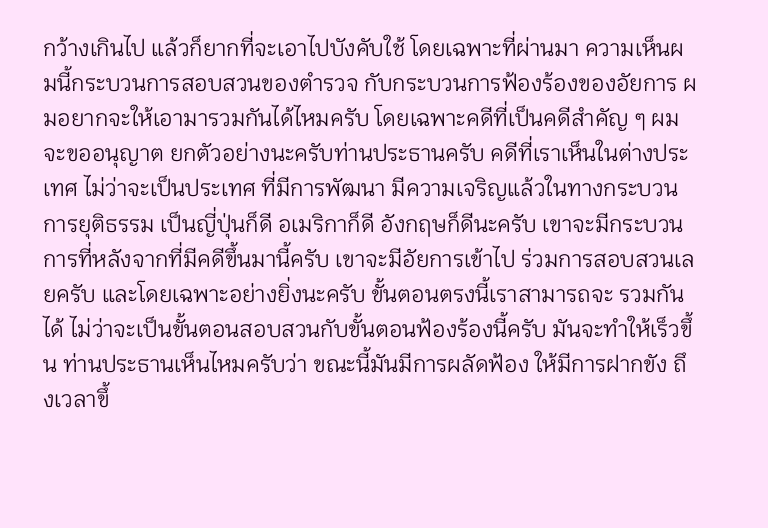กว้างเกินไป แล้วก็ยากที่จะเอาไปบังคับใช้ โดยเฉพาะที่ผ่านมา ความเห็นผมนี้กระบวนการสอบสวนของตำรวจ กับกระบวนการฟ้องร้องของอัยการ ผมอยากจะให้เอามารวมกันได้ไหมครับ โดยเฉพาะคดีที่เป็นคดีสำคัญ ๆ ผมจะขออนุญาต ยกตัวอย่างนะครับท่านประธานครับ คดีที่เราเห็นในต่างประเทศ ไม่ว่าจะเป็นประเทศ ที่มีการพัฒนา มีความเจริญแล้วในทางกระบวนการยุติธรรม เป็นญี่ปุ่นก็ดี อเมริกาก็ดี อังกฤษก็ดีนะครับ เขาจะมีกระบวนการที่หลังจากที่มีคดีขึ้นมานี้ครับ เขาจะมีอัยการเข้าไป ร่วมการสอบสวนเลยครับ และโดยเฉพาะอย่างยิ่งนะครับ ขั้นตอนตรงนี้เราสามารถจะ รวมกันได้ ไม่ว่าจะเป็นขั้นตอนสอบสวนกับขั้นตอนฟ้องร้องนี้ครับ มันจะทำให้เร็วขึ้น ท่านประธานเห็นไหมครับว่า ขณะนี้มันมีการผลัดฟ้อง ให้มีการฝากขัง ถึงเวลาขึ้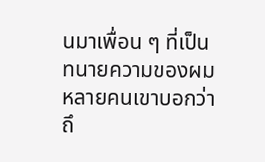นมาเพื่อน ๆ ที่เป็นทนายความของผมหลายคนเขาบอกว่า ถึ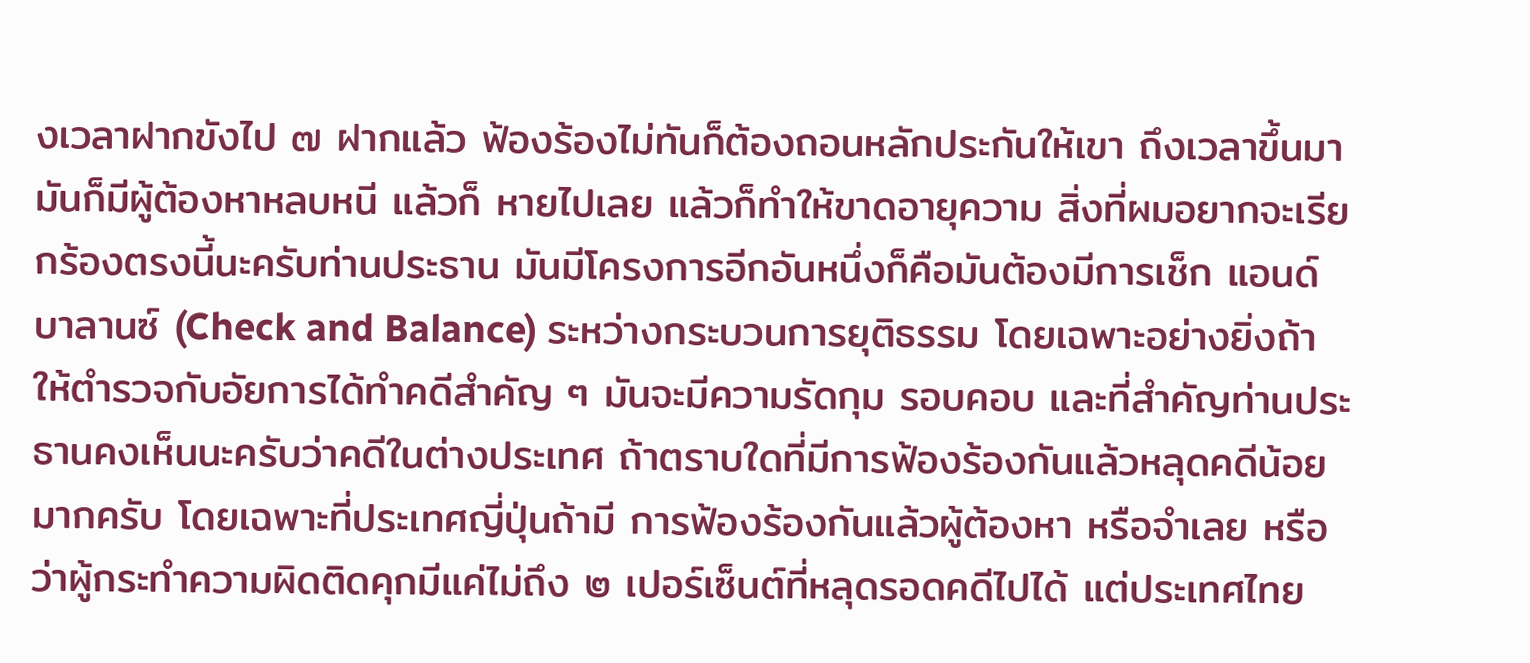งเวลาฝากขังไป ๗ ฝากแล้ว ฟ้องร้องไม่ทันก็ต้องถอนหลักประกันให้เขา ถึงเวลาขึ้นมามันก็มีผู้ต้องหาหลบหนี แล้วก็ หายไปเลย แล้วก็ทำให้ขาดอายุความ สิ่งที่ผมอยากจะเรียกร้องตรงนี้นะครับท่านประธาน มันมีโครงการอีกอันหนึ่งก็คือมันต้องมีการเช็ก แอนด์ บาลานซ์ (Check and Balance) ระหว่างกระบวนการยุติธรรม โดยเฉพาะอย่างยิ่งถ้าให้ตำรวจกับอัยการได้ทำคดีสำคัญ ๆ มันจะมีความรัดกุม รอบคอบ และที่สำคัญท่านประธานคงเห็นนะครับว่าคดีในต่างประเทศ ถ้าตราบใดที่มีการฟ้องร้องกันแล้วหลุดคดีน้อยมากครับ โดยเฉพาะที่ประเทศญี่ปุ่นถ้ามี การฟ้องร้องกันแล้วผู้ต้องหา หรือจำเลย หรือว่าผู้กระทำความผิดติดคุกมีแค่ไม่ถึง ๒ เปอร์เซ็นต์ที่หลุดรอดคดีไปได้ แต่ประเทศไทย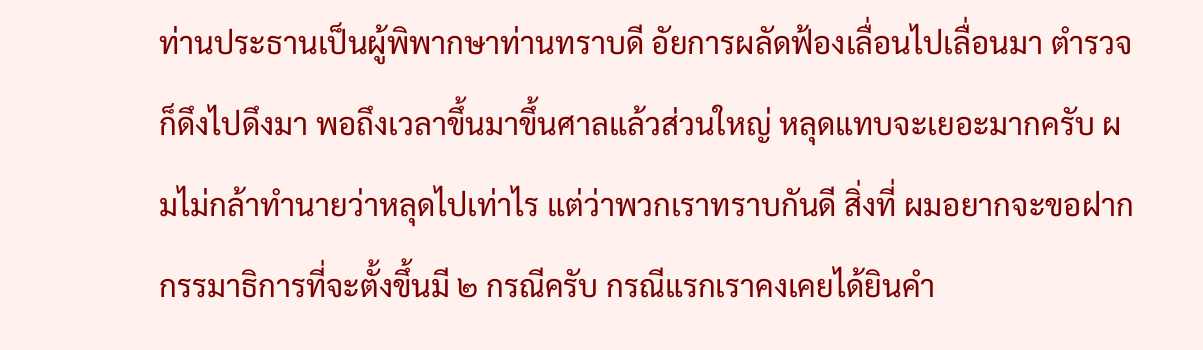ท่านประธานเป็นผู้พิพากษาท่านทราบดี อัยการผลัดฟ้องเลื่อนไปเลื่อนมา ตำรวจก็ดึงไปดึงมา พอถึงเวลาขึ้นมาขึ้นศาลแล้วส่วนใหญ่ หลุดแทบจะเยอะมากครับ ผมไม่กล้าทำนายว่าหลุดไปเท่าไร แต่ว่าพวกเราทราบกันดี สิ่งที่ ผมอยากจะขอฝากกรรมาธิการที่จะตั้งขึ้นมี ๒ กรณีครับ กรณีแรกเราคงเคยได้ยินคำ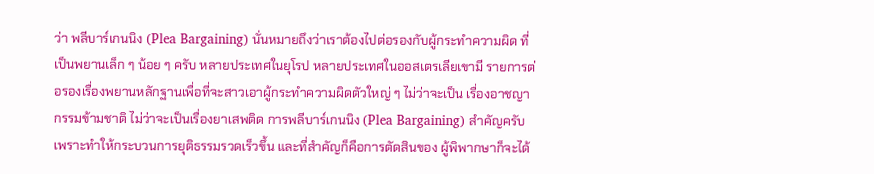ว่า พลีบาร์เกนนิง (Plea Bargaining) นั่นหมายถึงว่าเราต้องไปต่อรองกับผู้กระทำความผิด ที่เป็นพยานเล็ก ๆ น้อย ๆ ครับ หลายประเทศในยุโรป หลายประเทศในออสเตรเลียเขามี รายการต่อรองเรื่องพยานหลักฐานเพื่อที่จะสาวเอาผู้กระทำความผิดตัวใหญ่ ๆ ไม่ว่าจะเป็น เรื่องอาชญากรรมข้ามชาติ ไม่ว่าจะเป็นเรื่องยาเสพติด การพลีบาร์เกนนิง (Plea Bargaining) สำคัญครับ เพราะทำให้กระบวนการยุติธรรมรวดเร็วขึ้น และที่สำคัญก็คือการตัดสินของ ผู้พิพากษาก็จะได้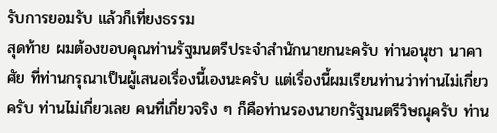รับการยอมรับ แล้วก็เที่ยงธรรม
สุดท้าย ผมต้องขอบคุณท่านรัฐมนตรีประจำสำนักนายกนะครับ ท่านอนุชา นาคาศัย ที่ท่านกรุณาเป็นผู้เสนอเรื่องนี้เองนะครับ แต่เรื่องนี้ผมเรียนท่านว่าท่านไม่เกี่ยวครับ ท่านไม่เกี่ยวเลย คนที่เกี่ยวจริง ๆ ก็คือท่านรองนายกรัฐมนตรีวิษณุครับ ท่าน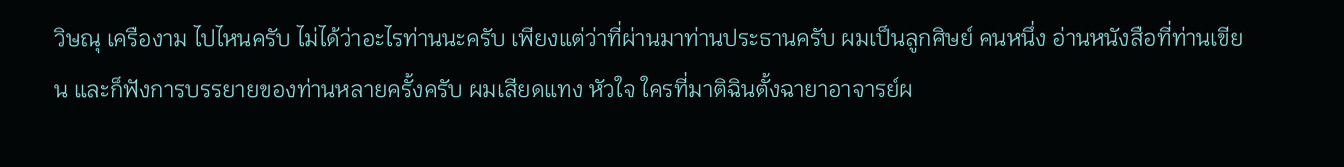วิษณุ เครืองาม ไปไหนครับ ไม่ได้ว่าอะไรท่านนะครับ เพียงแต่ว่าที่ผ่านมาท่านประธานครับ ผมเป็นลูกศิษย์ คนหนึ่ง อ่านหนังสือที่ท่านเขียน และก็ฟังการบรรยายของท่านหลายครั้งครับ ผมเสียดแทง หัวใจ ใครที่มาติฉินตั้งฉายาอาจารย์ผ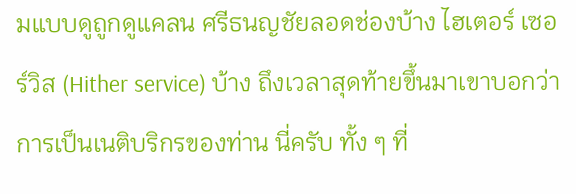มแบบดูถูกดูแคลน ศรีธนญชัยลอดช่องบ้าง ไฮเตอร์ เซอร์วิส (Hither service) บ้าง ถึงเวลาสุดท้ายขึ้นมาเขาบอกว่าการเป็นเนติบริกรของท่าน นี่ครับ ทั้ง ๆ ที่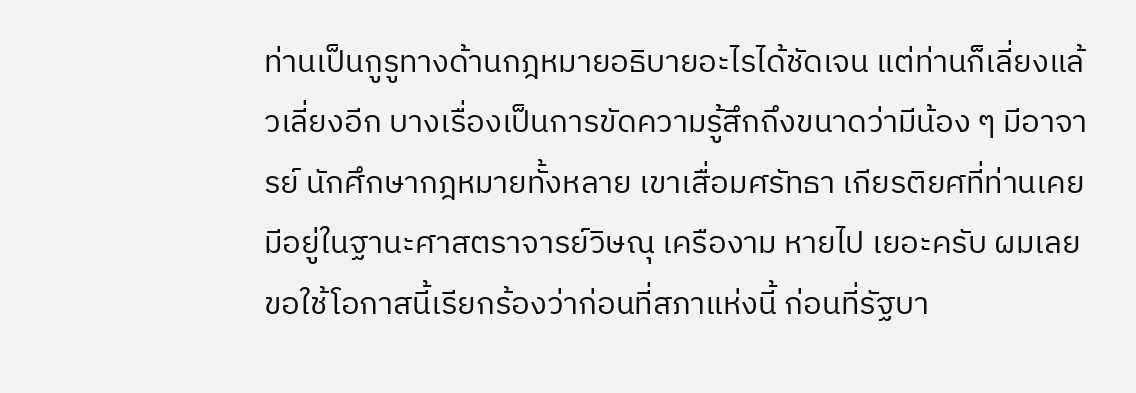ท่านเป็นกูรูทางด้านกฎหมายอธิบายอะไรได้ชัดเจน แต่ท่านก็เลี่ยงแล้วเลี่ยงอีก บางเรื่องเป็นการขัดความรู้สึกถึงขนาดว่ามีน้อง ๆ มีอาจารย์ นักศึกษากฎหมายทั้งหลาย เขาเสื่อมศรัทธา เกียรติยศที่ท่านเคยมีอยู่ในฐานะศาสตราจารย์วิษณุ เครืองาม หายไป เยอะครับ ผมเลยขอใช้โอกาสนี้เรียกร้องว่าก่อนที่สภาแห่งนี้ ก่อนที่รัฐบา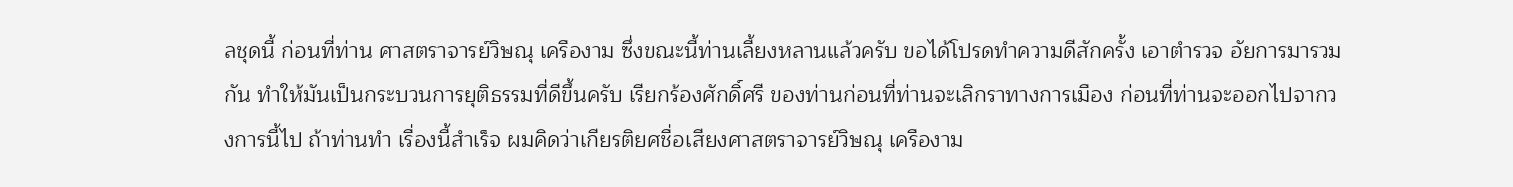ลชุดนี้ ก่อนที่ท่าน ศาสตราจารย์วิษณุ เครืองาม ซึ่งขณะนี้ท่านเลี้ยงหลานแล้วครับ ขอได้โปรดทำความดีสักครั้ง เอาตำรวจ อัยการมารวมกัน ทำให้มันเป็นกระบวนการยุติธรรมที่ดีขึ้นครับ เรียกร้องศักดิ์ศรี ของท่านก่อนที่ท่านจะเลิกราทางการเมือง ก่อนที่ท่านจะออกไปจากวงการนี้ไป ถ้าท่านทำ เรื่องนี้สำเร็จ ผมคิดว่าเกียรติยศชื่อเสียงศาสตราจารย์วิษณุ เครืองาม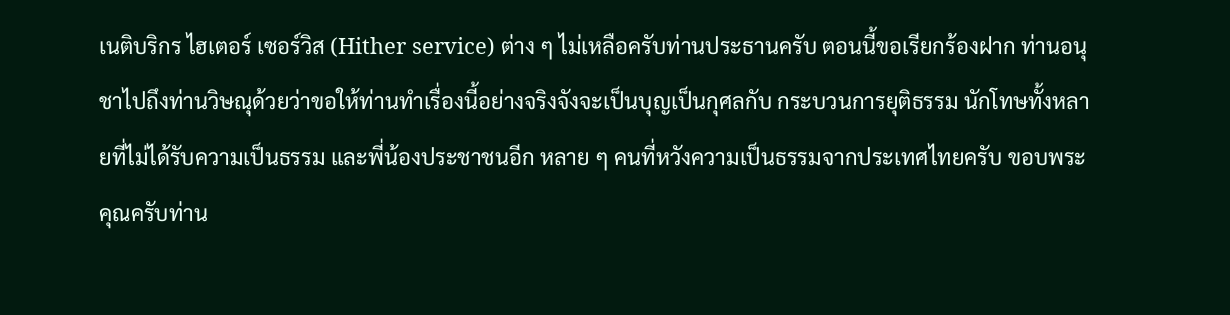เนติบริกร ไฮเตอร์ เซอร์วิส (Hither service) ต่าง ๆ ไม่เหลือครับท่านประธานครับ ตอนนี้ขอเรียกร้องฝาก ท่านอนุชาไปถึงท่านวิษณุด้วยว่าขอให้ท่านทำเรื่องนี้อย่างจริงจังจะเป็นบุญเป็นกุศลกับ กระบวนการยุติธรรม นักโทษทั้งหลายที่ไม่ได้รับความเป็นธรรม และพี่น้องประชาชนอีก หลาย ๆ คนที่หวังความเป็นธรรมจากประเทศไทยครับ ขอบพระคุณครับท่าน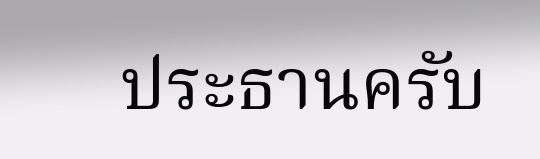ประธานครับ